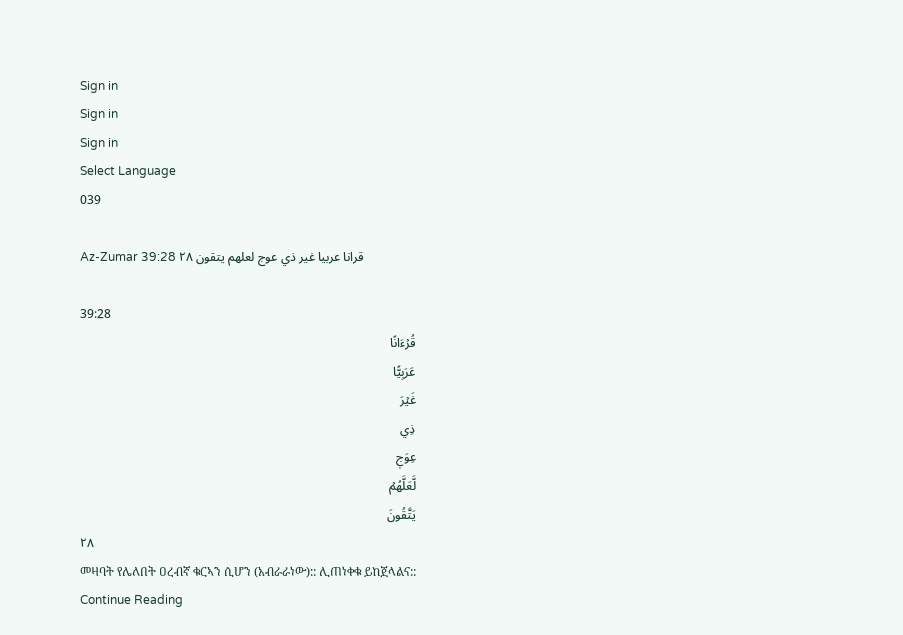Sign in
Sign in
Sign in
Select Language
039

Az-Zumar 39:28 قرانا عربيا غير ذي عوج لعلهم يتقون ٢٨

39:28
قُرۡءَانًا
عَرَبِيًّا
غَيۡرَ
ذِي
عِوَجٖ
لَّعَلَّهُمۡ
يَتَّقُونَ
٢٨
መዛባት የሌለበት ዐረብኛ ቁርኣን ሲሆን (አብራራነው):: ሊጠነቀቁ ይከጀላልና::
Continue Reading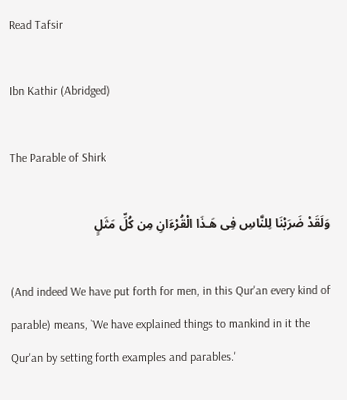Read Tafsir

Ibn Kathir (Abridged)

The Parable of Shirk

وَلَقَدْ ضَرَبْنَا لِلنَّاسِ فِى هَـذَا الْقُرْءَانِ مِن كُلِّ مَثَلٍ

(And indeed We have put forth for men, in this Qur'an every kind of parable) means, `We have explained things to mankind in it the Qur'an by setting forth examples and parables.'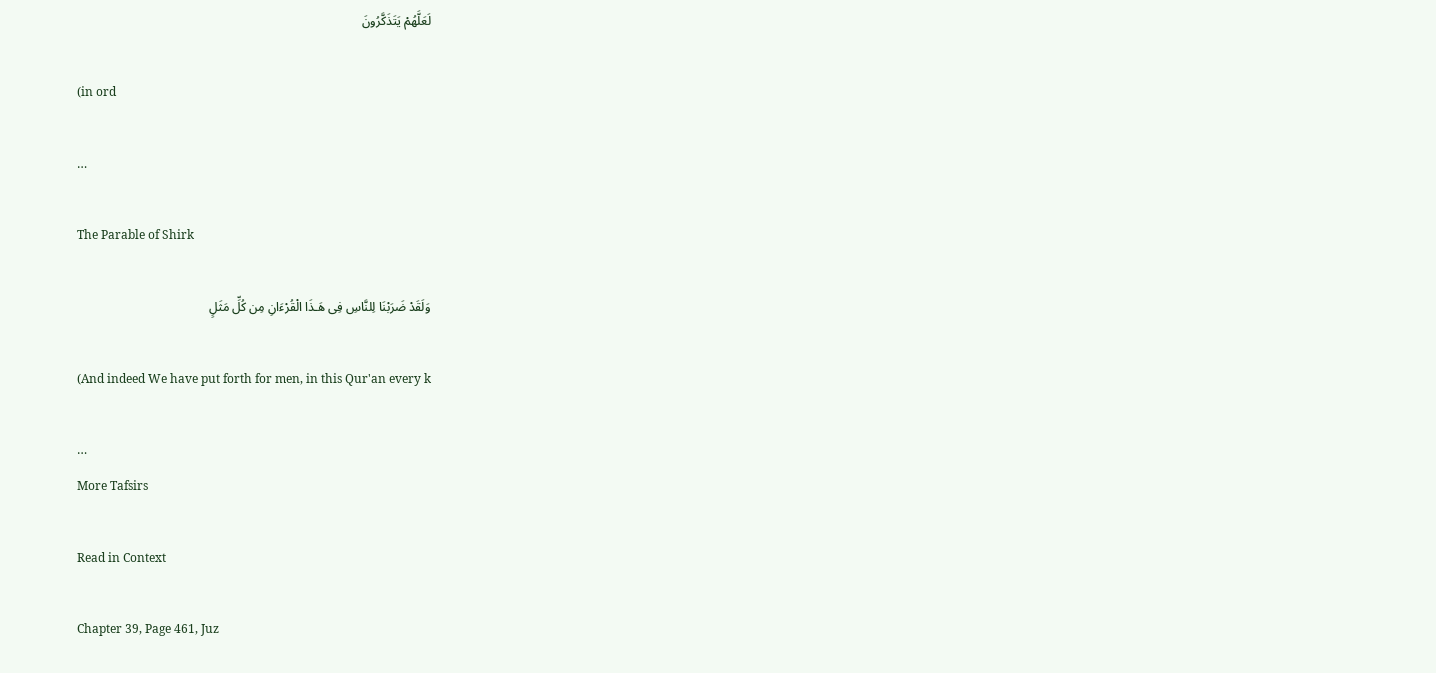لَعَلَّهُمْ يَتَذَكَّرُونَ

(in ord

…

The Parable of Shirk

وَلَقَدْ ضَرَبْنَا لِلنَّاسِ فِى هَـذَا الْقُرْءَانِ مِن كُلِّ مَثَلٍ

(And indeed We have put forth for men, in this Qur'an every k

…
More Tafsirs

Read in Context

Chapter 39, Page 461, Juz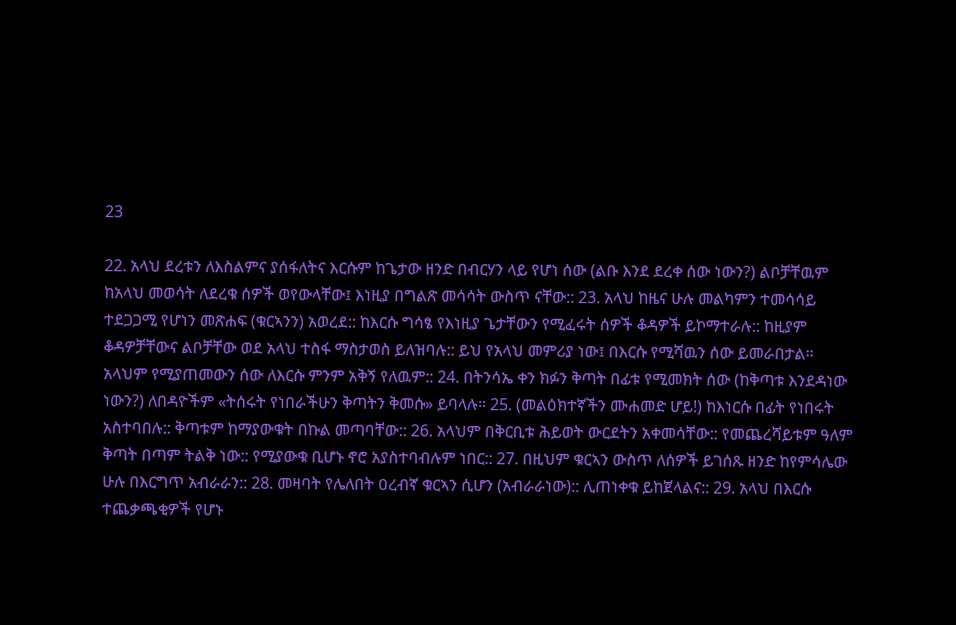23

22. አላህ ደረቱን ለእስልምና ያሰፋለትና እርሱም ከጌታው ዘንድ በብርሃን ላይ የሆነ ሰው (ልቡ እንደ ደረቀ ሰው ነውን?) ልቦቻቸዉም ከአላህ መወሳት ለደረቁ ሰዎች ወየውላቸው፤ እነዚያ በግልጽ መሳሳት ውስጥ ናቸው:: 23. አላህ ከዜና ሁሉ መልካምን ተመሳሳይ ተደጋጋሚ የሆነን መጽሐፍ (ቁርኣንን) አወረደ:: ከእርሱ ግሳፄ የእነዚያ ጌታቸውን የሚፈሩት ሰዎች ቆዳዎች ይኮማተራሉ:: ከዚያም ቆዳዎቻቸውና ልቦቻቸው ወደ አላህ ተስፋ ማስታወስ ይለዝባሉ:: ይህ የአላህ መምሪያ ነው፤ በእርሱ የሚሻዉን ሰው ይመራበታል። አላህም የሚያጠመውን ሰው ለእርሱ ምንም አቅኝ የለዉም:: 24. በትንሳኤ ቀን ክፉን ቅጣት በፊቱ የሚመክት ሰው (ከቅጣቱ እንደዳነው ነውን?) ለበዳዮችም «ትሰሩት የነበራችሁን ቅጣትን ቅመሱ» ይባላሉ። 25. (መልዕክተኛችን ሙሐመድ ሆይ!) ከእነርሱ በፊት የነበሩት አስተባበሉ:: ቅጣቱም ከማያውቁት በኩል መጣባቸው:: 26. አላህም በቅርቢቱ ሕይወት ውርደትን አቀመሳቸው:: የመጨረሻይቱም ዓለም ቅጣት በጣም ትልቅ ነው:: የሚያውቁ ቢሆኑ ኖሮ አያስተባብሉም ነበር:: 27. በዚህም ቁርኣን ውስጥ ለሰዎች ይገሰጹ ዘንድ ከየምሳሌው ሁሉ በእርግጥ አብራራን:: 28. መዛባት የሌለበት ዐረብኛ ቁርኣን ሲሆን (አብራራነው):: ሊጠነቀቁ ይከጀላልና:: 29. አላህ በእርሱ ተጨቃጫቂዎች የሆኑ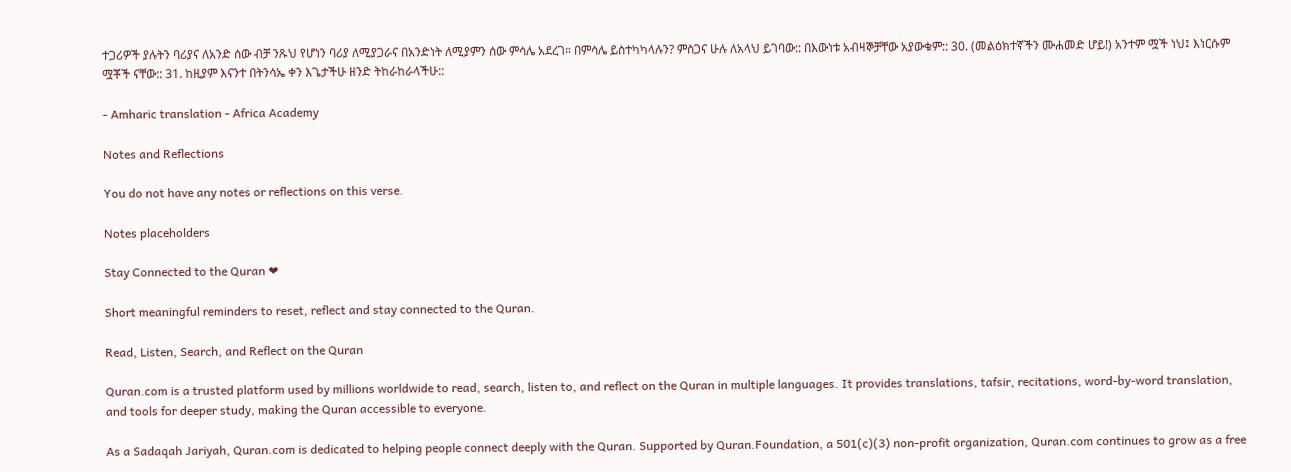ተጋሪዎች ያሉትን ባሪያና ለአንድ ሰው ብቻ ንጹህ የሆነን ባሪያ ለሚያጋራና በአንድነት ለሚያምን ሰው ምሳሌ አደረገ። በምሳሌ ይስተካካላሉን? ምስጋና ሁሉ ለአላህ ይገባው:: በእውነቱ አብዛኞቻቸው አያውቁም:: 30. (መልዕክተኛችን ሙሐመድ ሆይ!) አንተም ሟች ነህ፤ እነርሱም ሟቾች ናቸው:: 31. ከዚያም እናንተ በትንሳኤ ቀን እጌታችሁ ዘንድ ትከራከራላችሁ::

- Amharic translation - Africa Academy

Notes and Reflections

You do not have any notes or reflections on this verse.

Notes placeholders

Stay Connected to the Quran ❤

Short meaningful reminders to reset, reflect and stay connected to the Quran.

Read, Listen, Search, and Reflect on the Quran

Quran.com is a trusted platform used by millions worldwide to read, search, listen to, and reflect on the Quran in multiple languages. It provides translations, tafsir, recitations, word-by-word translation, and tools for deeper study, making the Quran accessible to everyone.

As a Sadaqah Jariyah, Quran.com is dedicated to helping people connect deeply with the Quran. Supported by Quran.Foundation, a 501(c)(3) non-profit organization, Quran.com continues to grow as a free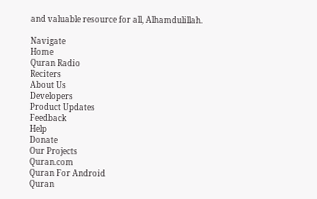and valuable resource for all, Alhamdulillah.

Navigate
Home
Quran Radio
Reciters
About Us
Developers
Product Updates
Feedback
Help
Donate
Our Projects
Quran.com
Quran For Android
Quran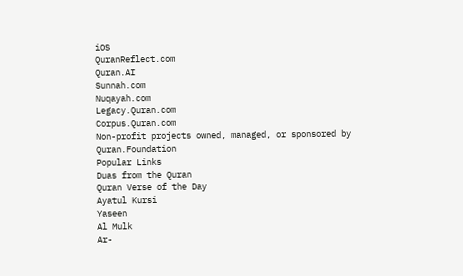iOS
QuranReflect.com
Quran.AI
Sunnah.com
Nuqayah.com
Legacy.Quran.com
Corpus.Quran.com
Non-profit projects owned, managed, or sponsored by Quran.Foundation
Popular Links
Duas from the Quran
Quran Verse of the Day
Ayatul Kursi
Yaseen
Al Mulk
Ar-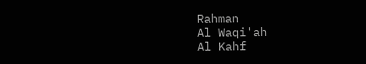Rahman
Al Waqi'ah
Al Kahf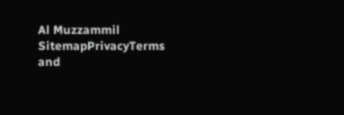Al Muzzammil
SitemapPrivacyTerms and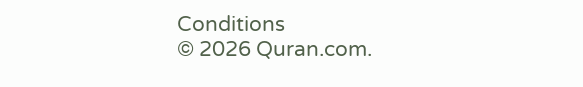Conditions
© 2026 Quran.com.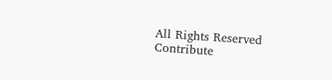All Rights Reserved
Contribute